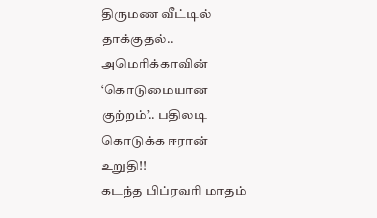திருமண வீட்டில் தாக்குதல்.. அமெரிக்காவின் ‘கொடுமையான குற்றம்’.. பதிலடி கொடுக்க ஈரான் உறுதி!!
கடந்த பிப்ரவரி மாதம்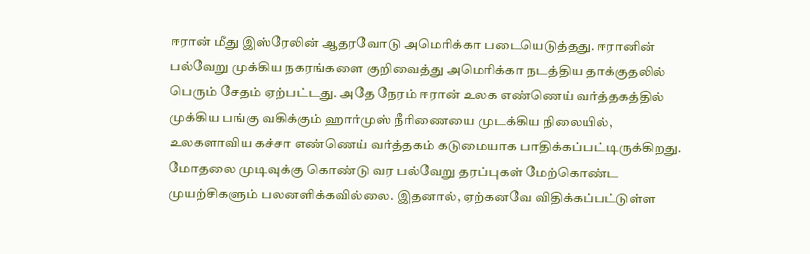ஈரான் மீது இஸ்ரேலின் ஆதரவோடு அமெரிக்கா படையெடுத்தது. ஈரானின் பல்வேறு முக்கிய நகரங்களை குறிவைத்து அமெரிக்கா நடத்திய தாக்குதலில் பெரும் சேதம் ஏற்பட்டது. அதே நேரம் ஈரான் உலக எண்ணெய் வர்த்தகத்தில் முக்கிய பங்கு வகிக்கும் ஹார்முஸ் நீரிணையை முடக்கிய நிலையில், உலகளாவிய கச்சா எண்ணெய் வர்த்தகம் கடுமையாக பாதிக்கப்பட்டிருக்கிறது. மோதலை முடிவுக்கு கொண்டு வர பல்வேறு தரப்புகள் மேற்கொண்ட முயற்சிகளும் பலனளிக்கவில்லை. இதனால், ஏற்கனவே விதிக்கப்பட்டுள்ள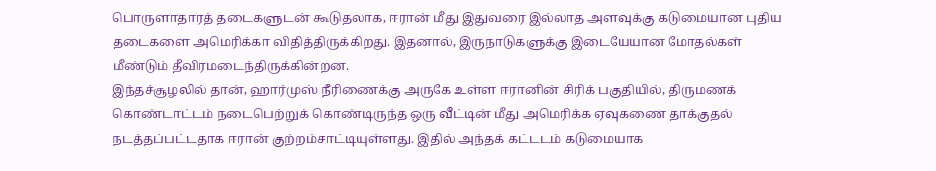பொருளாதாரத் தடைகளுடன் கூடுதலாக, ஈரான் மீது இதுவரை இல்லாத அளவுக்கு கடுமையான புதிய தடைகளை அமெரிக்கா விதித்திருக்கிறது. இதனால், இருநாடுகளுக்கு இடையேயான மோதல்கள் மீண்டும் தீவிரமடைந்திருக்கின்றன.
இந்தச்சூழலில் தான், ஹார்முஸ் நீரிணைக்கு அருகே உள்ள ஈரானின் சிரிக் பகுதியில், திருமணக் கொண்டாட்டம் நடைபெற்றுக் கொண்டிருந்த ஒரு வீட்டின் மீது அமெரிக்க ஏவுகணை தாக்குதல் நடத்தப்பட்டதாக ஈரான் குற்றம்சாட்டியுள்ளது. இதில் அந்தக் கட்டடம் கடுமையாக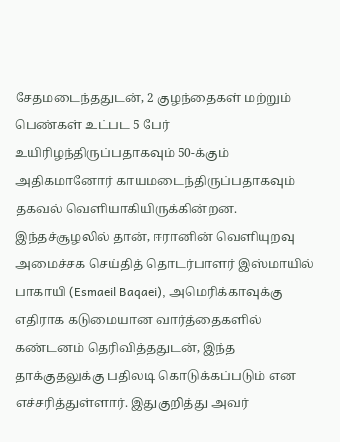சேதமடைந்ததுடன், 2 குழந்தைகள் மற்றும் பெண்கள் உட்பட 5 பேர் உயிரிழந்திருப்பதாகவும் 50-க்கும் அதிகமானோர் காயமடைந்திருப்பதாகவும் தகவல் வெளியாகியிருக்கின்றன.
இந்தச்சூழலில் தான், ஈரானின் வெளியுறவு அமைச்சக செய்தித் தொடர்பாளர் இஸ்மாயில் பாகாயி (Esmaeil Baqaei), அமெரிக்காவுக்கு எதிராக கடுமையான வார்த்தைகளில் கண்டனம் தெரிவித்ததுடன், இந்த தாக்குதலுக்கு பதிலடி கொடுக்கப்படும் என எச்சரித்துள்ளார். இதுகுறித்து அவர்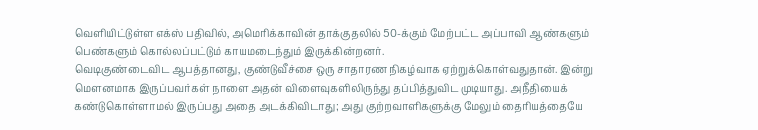வெளியிட்டுள்ள எக்ஸ் பதிவில், அமெரிக்காவின் தாக்குதலில் 50-க்கும் மேற்பட்ட அப்பாவி ஆண்களும் பெண்களும் கொல்லப்பட்டும் காயமடைந்தும் இருக்கின்றனர்.
வெடிகுண்டைவிட ஆபத்தானது, குண்டுவீச்சை ஒரு சாதாரண நிகழ்வாக ஏற்றுக்கொள்வதுதான். இன்று மௌனமாக இருப்பவர்கள் நாளை அதன் விளைவுகளிலிருந்து தப்பித்துவிட முடியாது. அநீதியைக் கண்டுகொள்ளாமல் இருப்பது அதை அடக்கிவிடாது; அது குற்றவாளிகளுக்கு மேலும் தைரியத்தையே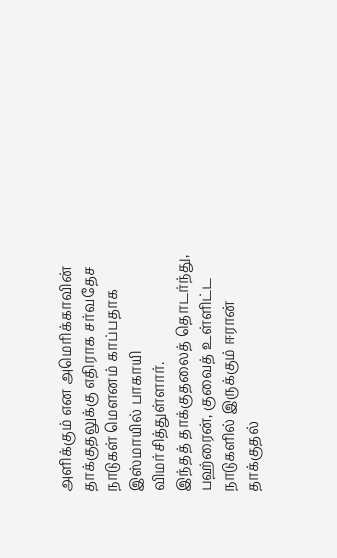அளிக்கும் என அமெரிக்காவின் தாக்குதலுக்கு எதிராக சர்வதேச நாடுகள் மௌனம் காப்பதாக இஸ்மாயில் பாகாயி விமர்சித்துள்ளார்.
இந்தத் தாக்குதலைத் தொடர்ந்து, பஹ்ரைன், குவைத் உள்ளிட்ட நாடுகளில் இருக்கும் ஈரான் தாக்குதல்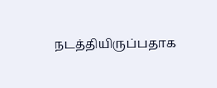நடத்தியிருப்பதாக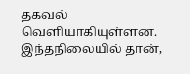தகவல் வெளியாகியுள்ளன. இந்தநிலையில் தான்,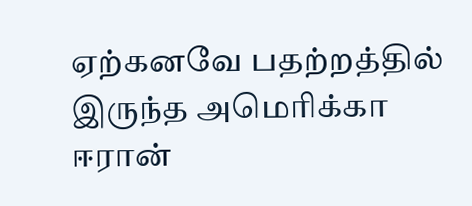ஏற்கனவே பதற்றத்தில் இருந்த அமெரிக்கா ஈரான்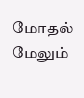மோதல் மேலும்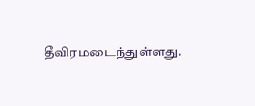தீவிரமடைந்துள்ளது.